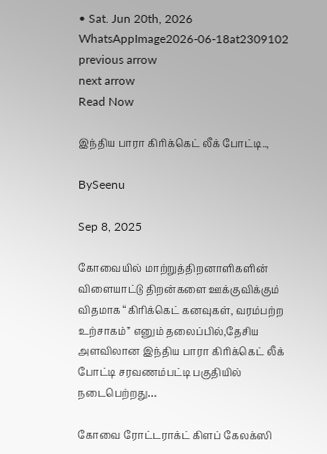• Sat. Jun 20th, 2026
WhatsAppImage2026-06-18at2309102
previous arrow
next arrow
Read Now

இந்திய பாரா கிரிக்கெட் லீக் போட்டி..,

BySeenu

Sep 8, 2025

கோவையில் மாற்றுத்திறனாளிகளின் விளையாட்டு திறன்களை ஊக்குவிக்கும் விதமாக “கிரிக்கெட் கனவுகள், வரம்பற்ற உற்சாகம்” எனும் தலைப்பில்,தேசிய அளவிலான இந்திய பாரா கிரிக்கெட் லீக் போட்டி சரவணம்பட்டி பகுதியில் நடைபெற்றது…

கோவை ரோட்டராக்ட் கிளப் கேலக்ஸி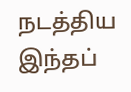நடத்திய இந்தப்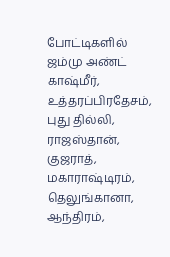போட்டிகளில் ஜம்மு அண்ட் காஷ்மீர், உத்தரப்பிரதேசம், புது தில்லி, ராஜஸ்தான், குஜராத், மகாராஷ்டிரம், தெலுங்கானா, ஆந்திரம்,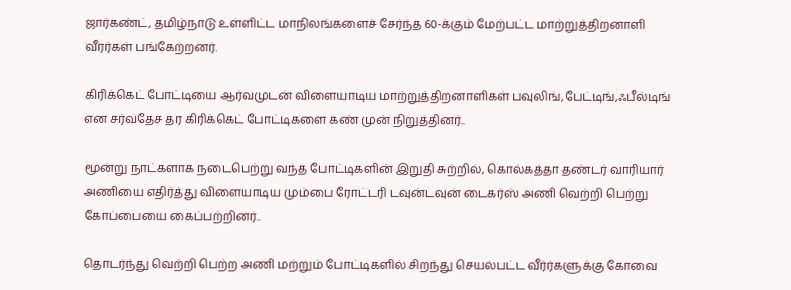ஜார்கண்ட், தமிழ்நாடு உள்ளிட்ட மாநிலங்களைச் சேர்ந்த 60-க்கும் மேற்பட்ட மாற்றுத்திறனாளி வீரர்கள் பங்கேற்றனர்.

கிரிக்கெட் போட்டியை ஆர்வமுடன் விளையாடிய மாற்றுத்திறனாளிகள் பவுலிங்,பேட்டிங்,ஃபீல்டிங் என சர்வதேச தர கிரிக்கெட் போட்டிகளை கண் முன் நிறுத்தினர்..

மூன்று நாட்களாக நடைபெற்று வந்த போட்டிகளின் இறுதி சுற்றில், கொல்கத்தா தண்டர் வாரியார் அணியை எதிர்த்து விளையாடிய மும்பை ரோட்டரி டவுன்டவுன் டைகர்ஸ் அணி வெற்றி பெற்று கோப்பையை கைப்பற்றினர்..

தொடர்ந்து வெற்றி பெற்ற அணி மற்றும் போட்டிகளில் சிறந்து செயல்பட்ட வீர்ர்களுக்கு கோவை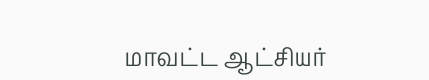மாவட்ட ஆட்சியர்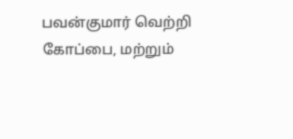பவன்குமார் வெற்றி கோப்பை, மற்றும்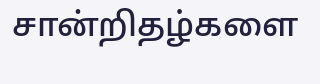சான்றிதழ்களை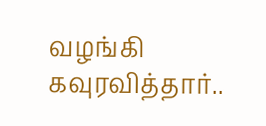வழங்கி கவுரவித்தார்..